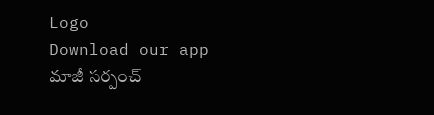Logo
Download our app
మాజీ సర్పంచ్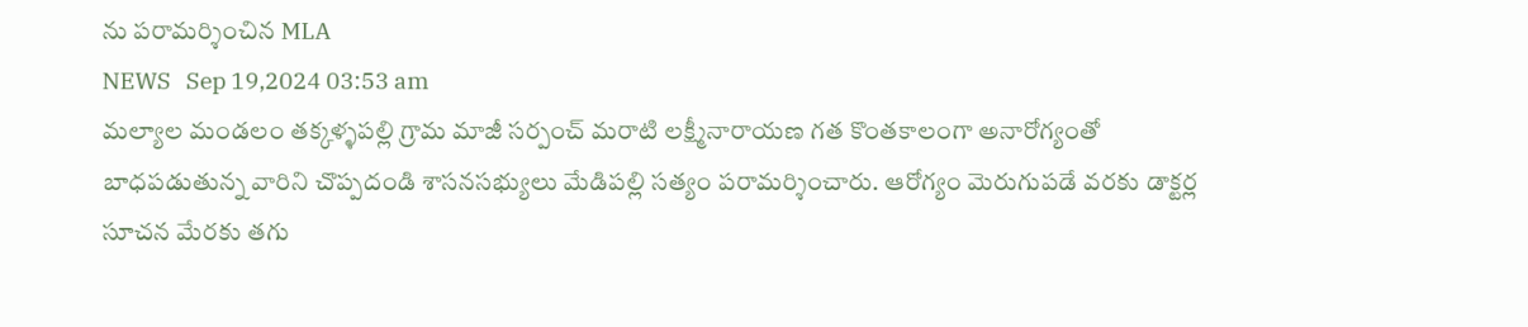ను పరామర్శించిన MLA
NEWS   Sep 19,2024 03:53 am
మల్యాల మండలం తక్కళ్ళపల్లి గ్రామ మాజీ సర్పంచ్ మరాటి లక్ష్మీనారాయణ గత కొంతకాలంగా అనారోగ్యంతో బాధపడుతున్న వారిని చొప్పదండి శాసనసభ్యులు మేడిపల్లి సత్యం పరామర్శించారు. ఆరోగ్యం మెరుగుపడే వరకు డాక్టర్ల సూచన మేరకు తగు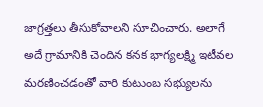జాగ్రత్తలు తీసుకోవాలని సూచించారు. అలాగే అదే గ్రామానికి చెందిన కనక భాగ్యలక్ష్మి ఇటీవల మరణించడంతో వారి కుటుంబ సభ్యులను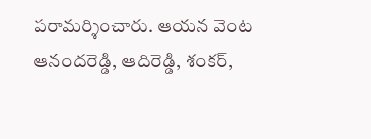పరామర్శించారు. ఆయన వెంట ఆనందరెడ్డి, ఆదిరెడ్డి, శంకర్,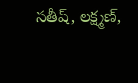సతీష్, లక్ష్మణ్,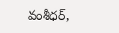వంశీధర్,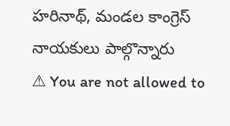హరినాథ్, మండల కాంగ్రెస్ నాయకులు పాల్గొన్నారు
⚠ You are not allowed to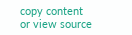copy content or view source